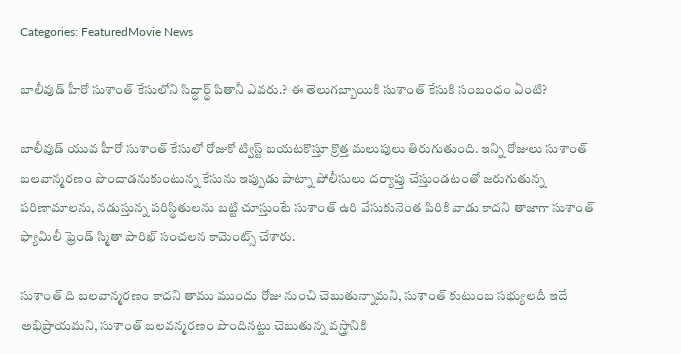Categories: FeaturedMovie News

బాలీవుడ్ హీరో సుశాంత్ కేసులోని సిద్ధార్థ్ పితానీ ఎవరు.? ఈ తెలుగబ్బాయికి సుశాంత్ కేసుకి సంబంధం ఏంటి?

బాలీవుడ్ యువ హీరో సుశాంత్ కేసులో రోజుకో ట్విస్ట్ బయటకొస్తూ క్రొత్త మలుపులు తిరుగుతుంది. ఇన్ని రోజులు సుశాంత్ బలవాన్మరణం పొందాడనుకుంటున్న కేసును ఇప్పుడు పాట్నా పోలీసులు దర్యాప్తు చేస్తుండటంతో జరుగుతున్న పరిణామాలను, నడుస్తున్న పరిస్థితులను బట్టి చూస్తుంటే సుశాంత్ ఉరి వేసుకునెంత పిరికి వాడు కాదని తాజాగా సుశాంత్ ఫ్యామిలీ ఫ్రెండ్ స్మితా పారిఖ్ సంచలన కామెంట్స్ చేశారు.

సుశాంత్ ది బలవాన్మరణం కాదని తాము ముందు రోజు నుంచి చెబుతున్నామని, సుశాంత్ కుటుంబ సభ్యులదీ ఇదే అభిప్రాయమని, సుశాంత్ బలవన్మరణం పొందినట్టు చెబుతున్న వస్త్రానికి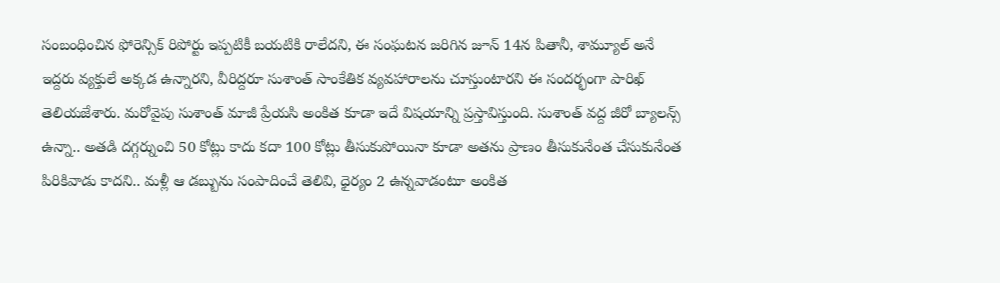సంబంధించిన ఫోరెన్సిక్ రిపోర్టు ఇప్పటికీ బయటికి రాలేదని, ఈ సంఘటన జరిగిన జూన్ 14న పితానీ, శామ్యూల్ అనే ఇద్దరు వ్యక్తులే అక్కడ ఉన్నారని, వీరిద్దరూ సుశాంత్ సాంకేతిక వ్యవహారాలను చూస్తుంటారని ఈ సందర్భంగా పారిఖ్ తెలియజేశారు. మరోవైపు సుశాంత్ మాజీ ప్రేయసి అంకిత కూడా ఇదే విషయాన్ని ప్రస్తావిస్తుంది. సుశాంత్ వద్ద జీరో బ్యాలన్స్ ఉన్నా.. అతడి దగ్గర్నుంచి 50 కోట్లు కాదు కదా 100 కోట్లు తీసుకుపోయినా కూడా అతను ప్రాణం తీసుకునేంత చేసుకునేంత పిరికివాడు కాదని.. మళ్లీ ఆ డబ్బును సంపాదించే తెలివి, ధైర్యం 2 ఉన్నవాడంటూ అంకిత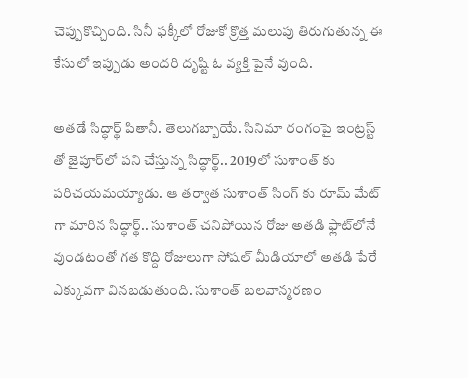చెప్పుకొచ్చింది. సినీ ఫక్కీలో రోజుకో క్రొత్త మలుపు తిరుగుతున్న ఈ కేసులో ఇప్పుడు అందరి దృష్టి ఓ వ్యక్తి పైనే వుంది.

అతడే సిద్ధార్థ్ పితానీ. తెలుగబ్బాయే. సినిమా రంగంపై ఇంట్రస్ట్ తో జైపూర్‌లో పని చేస్తున్న సిద్ధార్థ్‌.. 2019లో సుశాంత్‌ కు పరిచయమయ్యాడు. ఆ తర్వాత సుశాంత్ సింగ్‌ కు రూమ్ మేట్ గా మారిన సిద్ధార్థ్.. సుశాంత్ చనిపోయిన రోజు అతడి ఫ్లాట్‌లోనే వుండటంతో గత కొద్ది రోజులుగా సోషల్ మీడియాలో అతడి పేరే ఎక్కువగా వినబడుతుంది. సుశాంత్ బలవాన్మరణం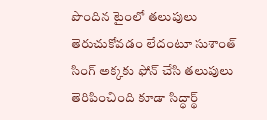పొందిన టైంలో తలుపులు తెరుచుకోవడం లేదంటూ సుశాంత్ సింగ్ అక్కకు ఫోన్ చేసి తలుపులు తెరిపించింది కూడా సిద్ధార్థ్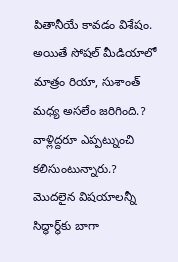పితానీయే కావడం విశేషం. అయితే సోషల్ మీడియాలో మాత్రం రియా, సుశాంత్ మధ్య అసలేం జరిగింది.? వాళ్లిద్దరూ ఎప్పట్నుంచి కలిసుంటున్నారు.? మొదలైన విషయాలన్నీ సిద్ధార్థ్‌కు బాగా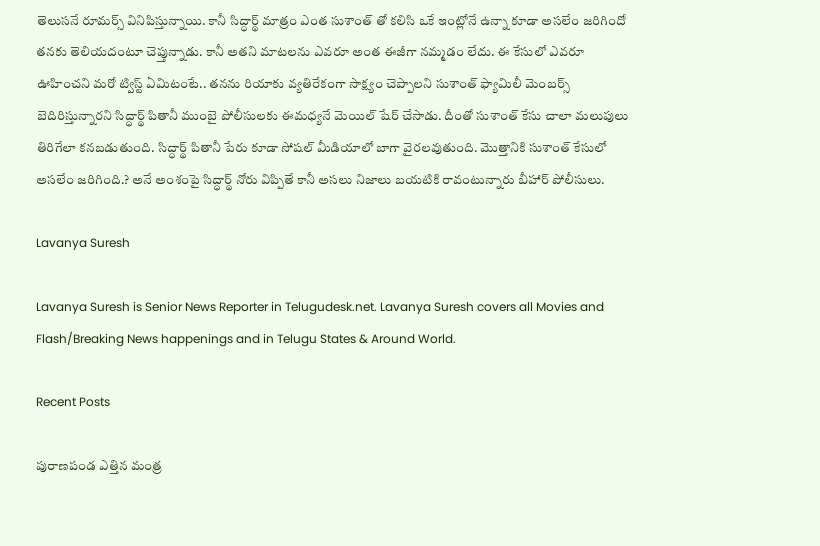తెలుసనే రూమర్స్ వినిపిస్తున్నాయి. కానీ సిద్ధార్థ్ మాత్రం ఎంత సుశాంత్‌ తో కలిసి ఒకే ఇంట్లోనే ఉన్నా కూడా అసలేం జరిగిందో తనకు తెలియదంటూ చెప్తున్నాడు. కానీ అతని మాటలను ఎవరూ అంత ఈజీగా నమ్మడం లేదు. ఈ కేసులో ఎవరూ ఊహించని మరో ట్విస్ట్ ఏమిటంటే.. తనను రియాకు వ్యతిరేకంగా సాక్ష్యం చెప్పాలని సుశాంత్ ఫ్యామిలీ మెంబర్స్ బెదిరిస్తున్నారని సిద్ధార్థ్ పితానీ ముంబై పోలీసులకు ఈమధ్యనే మెయిల్ షేర్ చేసాడు. దీంతో సుశాంత్ కేసు చాలా మలుపులు తిరిగేలా కనబడుతుంది. సిద్ధార్థ్ పితానీ పేరు కూడా సోషల్ మీడియాలో బాగా వైరలవుతుంది. మొత్తానికి సుశాంత్ కేసులో అసలేం జరిగింది.? అనే అంశంపై సిద్ధార్థ్ నోరు విప్పితే కానీ అసలు నిజాలు బయటికి రావంటున్నారు బీహార్ పోలీసులు.

Lavanya Suresh

Lavanya Suresh is Senior News Reporter in Telugudesk.net. Lavanya Suresh covers all Movies and Flash/Breaking News happenings and in Telugu States & Around World.

Recent Posts

పురాణపండ ఎత్తిన మంత్ర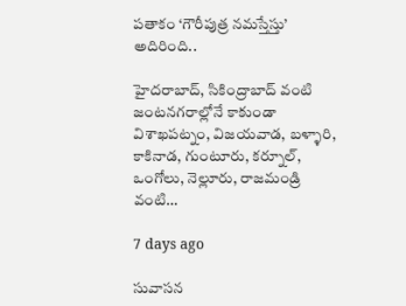పతాకం ‘గౌరీపుత్ర నమస్తేస్తు’ అదిరింది..

హైదరాబాద్, సికింద్రాబాద్ వంటి జంటనగరాల్లోనే కాకుండా విశాఖపట్నం, విజయవాడ, బళ్ళారి, కాకినాడ, గుంటూరు, కర్నూల్, ఒంగోలు, నెల్లూరు, రాజమండ్రి వంటి…

7 days ago

సువాసన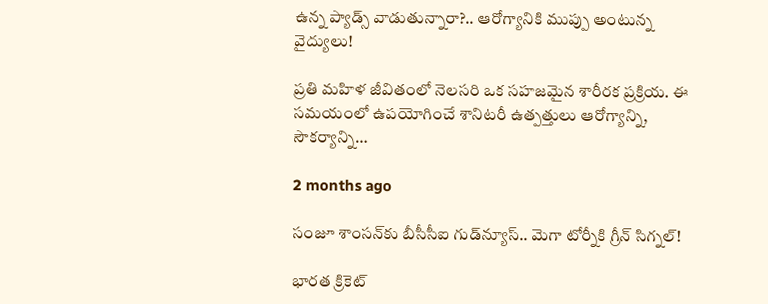ఉన్న ప్యాడ్స్ వాడుతున్నారా?.. ఆరోగ్యానికి ముప్పు అంటున్న వైద్యులు!

ప్రతి మహిళ జీవితంలో నెలసరి ఒక సహజమైన శారీరక ప్రక్రియ. ఈ సమయంలో ఉపయోగించే శానిటరీ ఉత్పత్తులు ఆరోగ్యాన్ని, సౌకర్యాన్ని…

2 months ago

సంజూ శాంసన్‌కు బీసీసీఐ గుడ్‌న్యూస్.. మెగా టోర్నీకి గ్రీన్ సిగ్నల్!

భారత క్రికెట్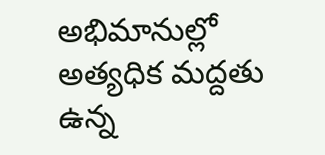అభిమానుల్లో అత్యధిక మద్దతు ఉన్న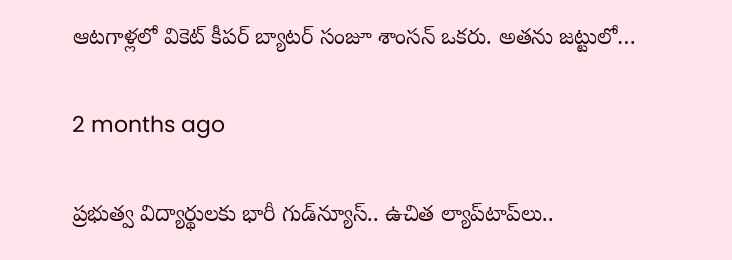ఆటగాళ్లలో వికెట్ కీపర్ బ్యాటర్ సంజూ శాంసన్ ఒకరు. అతను జట్టులో…

2 months ago

ప్రభుత్వ విద్యార్థులకు భారీ గుడ్‌న్యూస్.. ఉచిత ల్యాప్‌టాప్‌లు..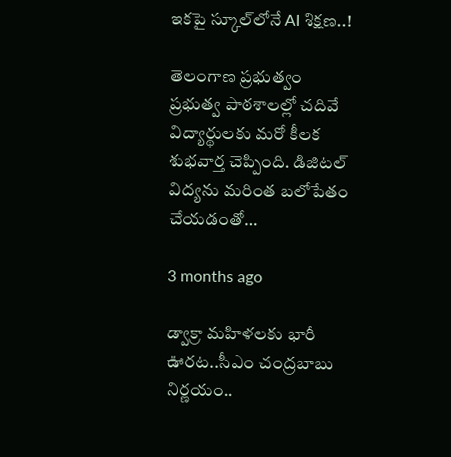ఇకపై స్కూల్‌లోనే AI శిక్షణ..!

తెలంగాణ ప్రభుత్వం ప్రభుత్వ పాఠశాలల్లో చదివే విద్యార్థులకు మరో కీలక శుభవార్త చెప్పింది. డిజిటల్ విద్యను మరింత బలోపేతం చేయడంతో…

3 months ago

డ్వాక్రా మహిళలకు భారీ ఊరట..సీఎం చంద్రబాబు నిర్ణయం..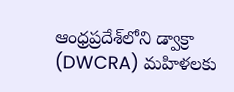ఆంధ్రప్రదేశ్‌లోని డ్వాక్రా (DWCRA) మహిళలకు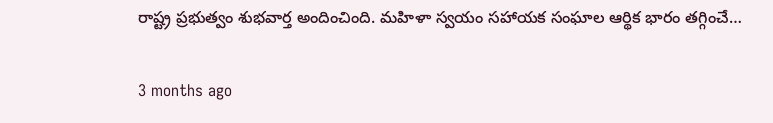రాష్ట్ర ప్రభుత్వం శుభవార్త అందించింది. మహిళా స్వయం సహాయక సంఘాల ఆర్థిక భారం తగ్గించే…

3 months ago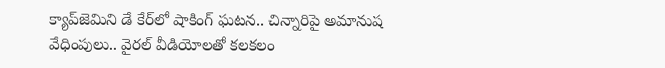క్యాప్‌జెమిని డే కేర్‌లో షాకింగ్ ఘటన.. చిన్నారిపై అమానుష వేధింపులు.. వైరల్ వీడియోలతో కలకలం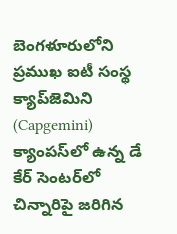బెంగళూరులోని ప్రముఖ ఐటీ సంస్థ క్యాప్‌జెమిని (Capgemini) క్యాంపస్‌లో ఉన్న డే కేర్ సెంటర్‌లో చిన్నారిపై జరిగిన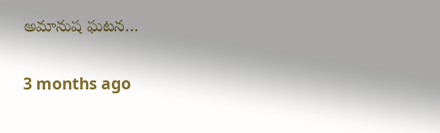అమానుష ఘటన…

3 months ago